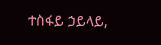ተስፋይ ኃይላይ,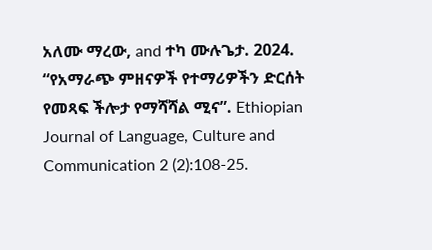አለሙ ማረው, and ተካ ሙሉጌታ. 2024. “የአማራጭ ምዘናዎች የተማሪዎችን ድርሰት የመጻፍ ችሎታ የማሻሻል ሚና”. Ethiopian Journal of Language, Culture and Communication 2 (2):108-25.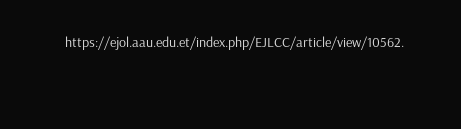https://ejol.aau.edu.et/index.php/EJLCC/article/view/10562.